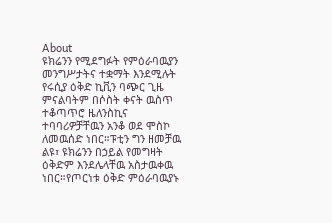About
ዩክሬንን የሚደግፉት የምዕራባዉያን መንግሥታትና ተቋማት እንደሚሉት የሩሲያ ዕቅድ ኪቪን ባጭር ጊዜ ምናልባትም በሶስት ቀናት ዉስጥ ተቆጣጥሮ ዜለንስኪና ተባባሪዎቻቸዉን አንቆ ወደ ሞስኮ ለመዉሰድ ነበር።ፑቲን ግን ዘመቻዉ ልዩ፣ ዩክሬንን በኃይል የመግዛት ዕቅድም እንደሌላቸዉ አስታዉቀዉ ነበር።የጦርነቱ ዕቅድ ምዕራባዉያኑ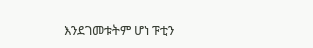እንደገመቱትም ሆነ ፑቲን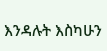እንዳሉት እስካሁን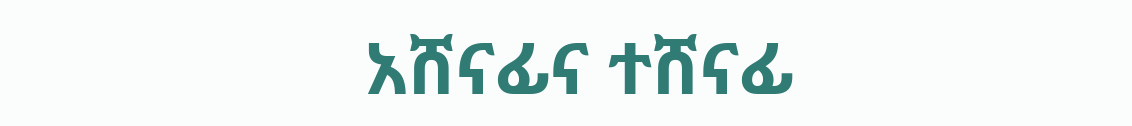አሸናፊና ተሸናፊ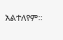አልተለየም።